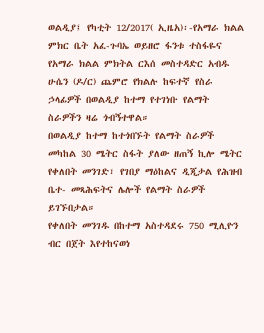ወልዲያ፤ የካቲት 12/2017( ኢዜአ)፡-የአማራ ክልል ምክር ቤት አፈ-ጉባኤ ወይዘሮ ፋንቱ ተስፋዬና የአማራ ክልል ምክትል ርእሰ መስተዳድር አብዱ ሁሴን (ዶ/ር) ጨምሮ የክልሉ ከፍተኛ የስራ ኃላፊዎች በወልዲያ ከተማ የተገነቡ የልማት ስራዎችን ዛሬ ጎብኝተዋል።
በወልዲያ ከተማ ከተጎበኙት የልማት ስራዎች መካከል 30 ሜትር ስፋት ያለው ዘጠኝ ኪሎ ሜትር የቀለበት መንገድ፣ የገበያ ማዕከልና ዲጂታል የሕዝብ ቤተ- መጻሕፍትና ሌሎች የልማት ስራዎች ይገኙበታል።
የቀለበት መንገዱ በከተማ አስተዳደሩ 750 ሚሊዮን ብር በጀት እየተከናወነ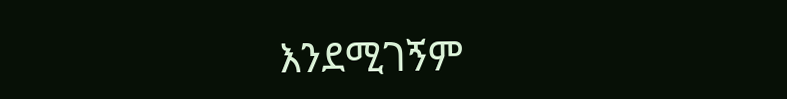እንደሚገኝም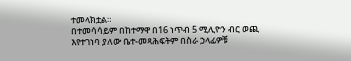ተመላክቷል።
በተመሳሳይም በከተማዋ በ16 ነጥብ 5 ሚሊዮን ብር ወጪ እየተገነባ ያለው ቤተ-መጻሕፍትም በስራ ኃላፊዎቹ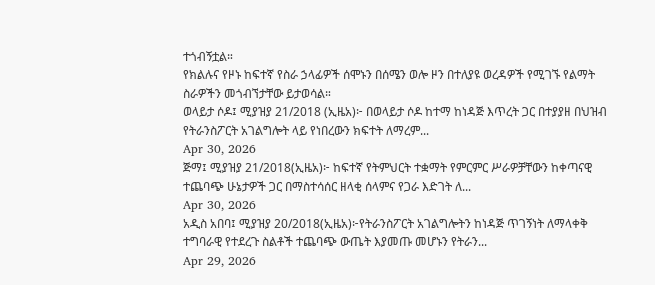ተጎብኝቷል።
የክልሉና የዞኑ ከፍተኛ የስራ ኃላፊዎች ሰሞኑን በሰሜን ወሎ ዞን በተለያዩ ወረዳዎች የሚገኙ የልማት ስራዎችን መጎብኘታቸው ይታወሳል።
ወላይታ ሶዶ፤ ሚያዝያ 21/2018 (ኢዜአ)፦ በወላይታ ሶዶ ከተማ ከነዳጅ እጥረት ጋር በተያያዘ በህዝብ የትራንስፖርት አገልግሎት ላይ የነበረውን ክፍተት ለማረም...
Apr 30, 2026
ጅማ፤ ሚያዝያ 21/2018(ኢዜአ)፦ ከፍተኛ የትምህርት ተቋማት የምርምር ሥራዎቻቸውን ከቀጣናዊ ተጨባጭ ሁኔታዎች ጋር በማስተሳሰር ዘላቂ ሰላምና የጋራ እድገት ለ...
Apr 30, 2026
አዲስ አበባ፤ ሚያዝያ 20/2018(ኢዜአ)፦የትራንስፖርት አገልግሎትን ከነዳጅ ጥገኝነት ለማላቀቅ ተግባራዊ የተደረጉ ስልቶች ተጨባጭ ውጤት እያመጡ መሆኑን የትራን...
Apr 29, 2026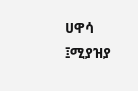ሀዋሳ ፤ሚያዝያ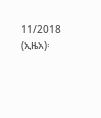11/2018 (ኢዜአ)፡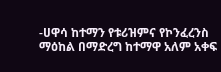-ሀዋሳ ከተማን የቱሪዝምና የኮንፈረንስ ማዕከል በማድረግ ከተማዋ አለም አቀፍ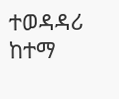ተወዳዳሪ ከተማ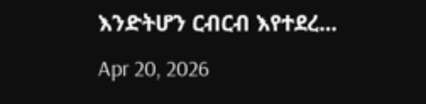እንድትሆን ርብርብ እየተደረ...
Apr 20, 2026